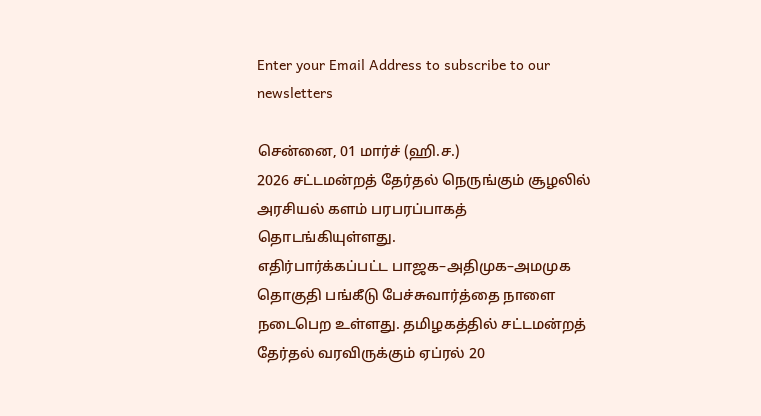Enter your Email Address to subscribe to our newsletters

சென்னை, 01 மார்ச் (ஹி.ச.)
2026 சட்டமன்றத் தேர்தல் நெருங்கும் சூழலில் அரசியல் களம் பரபரப்பாகத் தொடங்கியுள்ளது.
எதிர்பார்க்கப்பட்ட பாஜக–அதிமுக–அமமுக தொகுதி பங்கீடு பேச்சுவார்த்தை நாளை நடைபெற உள்ளது. தமிழகத்தில் சட்டமன்றத் தேர்தல் வரவிருக்கும் ஏப்ரல் 20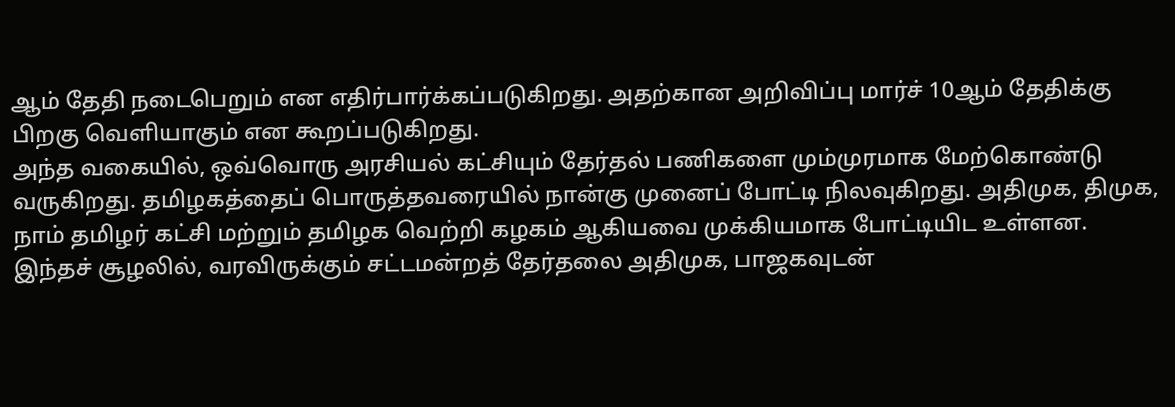ஆம் தேதி நடைபெறும் என எதிர்பார்க்கப்படுகிறது. அதற்கான அறிவிப்பு மார்ச் 10ஆம் தேதிக்கு பிறகு வெளியாகும் என கூறப்படுகிறது.
அந்த வகையில், ஒவ்வொரு அரசியல் கட்சியும் தேர்தல் பணிகளை மும்முரமாக மேற்கொண்டு வருகிறது. தமிழகத்தைப் பொருத்தவரையில் நான்கு முனைப் போட்டி நிலவுகிறது. அதிமுக, திமுக, நாம் தமிழர் கட்சி மற்றும் தமிழக வெற்றி கழகம் ஆகியவை முக்கியமாக போட்டியிட உள்ளன.
இந்தச் சூழலில், வரவிருக்கும் சட்டமன்றத் தேர்தலை அதிமுக, பாஜகவுடன்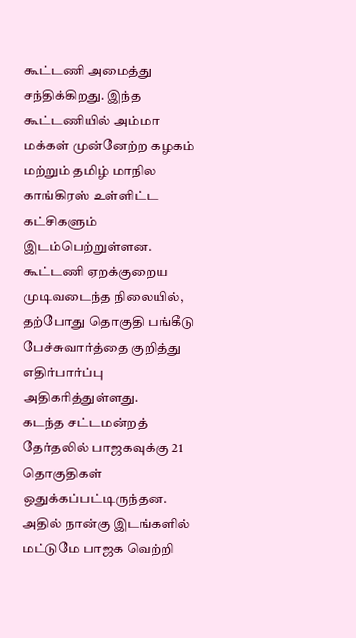கூட்டணி அமைத்து சந்திக்கிறது. இந்த கூட்டணியில் அம்மா மக்கள் முன்னேற்ற கழகம் மற்றும் தமிழ் மாநில காங்கிரஸ் உள்ளிட்ட கட்சிகளும் இடம்பெற்றுள்ளன. கூட்டணி ஏறக்குறைய முடிவடைந்த நிலையில், தற்போது தொகுதி பங்கீடு பேச்சுவார்த்தை குறித்து எதிர்பார்ப்பு அதிகரித்துள்ளது.
கடந்த சட்டமன்றத் தேர்தலில் பாஜகவுக்கு 21 தொகுதிகள் ஒதுக்கப்பட்டிருந்தன. அதில் நான்கு இடங்களில் மட்டுமே பாஜக வெற்றி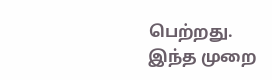பெற்றது.
இந்த முறை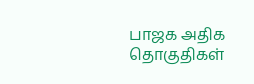பாஜக அதிக தொகுதிகள்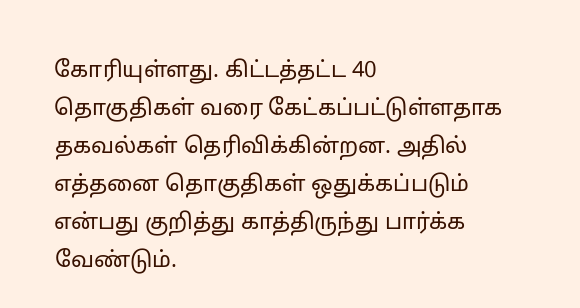கோரியுள்ளது. கிட்டத்தட்ட 40 தொகுதிகள் வரை கேட்கப்பட்டுள்ளதாக தகவல்கள் தெரிவிக்கின்றன. அதில் எத்தனை தொகுதிகள் ஒதுக்கப்படும் என்பது குறித்து காத்திருந்து பார்க்க வேண்டும்.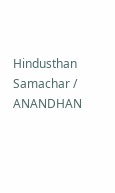Hindusthan Samachar / ANANDHAN